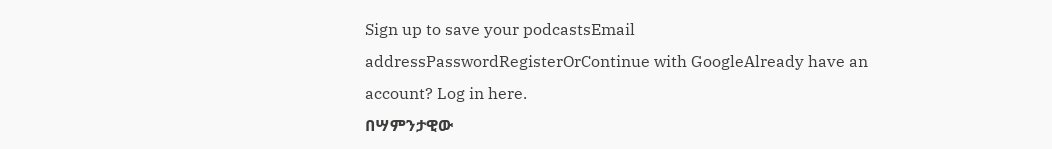Sign up to save your podcastsEmail addressPasswordRegisterOrContinue with GoogleAlready have an account? Log in here.
በሣምንታዊው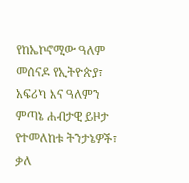የከኤኮኖሚው ዓለም መሰናዶ የኢትዮጵያ፣ አፍሪካ እና ዓለምን ምጣኔ ሐብታዊ ይዞታ የተመለከቱ ትንታኔዎች፣ ቃለ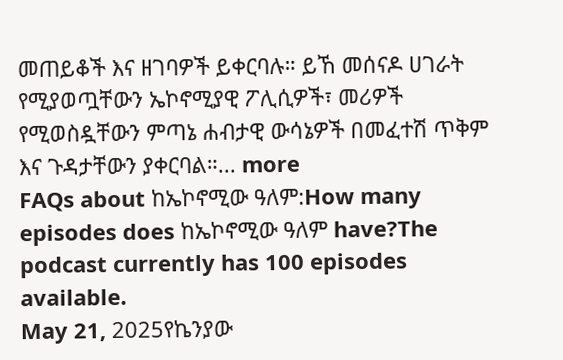መጠይቆች እና ዘገባዎች ይቀርባሉ። ይኸ መሰናዶ ሀገራት የሚያወጧቸውን ኤኮኖሚያዊ ፖሊሲዎች፣ መሪዎች የሚወስዷቸውን ምጣኔ ሐብታዊ ውሳኔዎች በመፈተሽ ጥቅም እና ጉዳታቸውን ያቀርባል።... more
FAQs about ከኤኮኖሚው ዓለም:How many episodes does ከኤኮኖሚው ዓለም have?The podcast currently has 100 episodes available.
May 21, 2025የኬንያው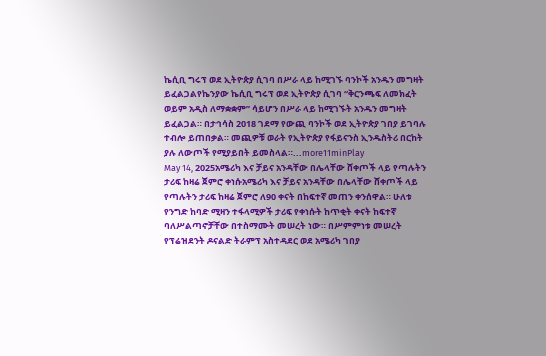ኬሲቢ ግሩፕ ወደ ኢትዮጵያ ሲገባ በሥራ ላይ ከሚገኙ ባንኮች አንዱን መግዛት ይፈልጋልየኬንያው ኬሲቢ ግሩፕ ወደ ኢትዮጵያ ሲገባ “ቅርንጫፍ ለመክፈት ወይም አዲስ ለማቋቋም” ሳይሆን በሥራ ላይ ከሚገኙት አንዱን መግዛት ይፈልጋል። በታኅሳስ 2018 ገደማ የውጪ ባንኮች ወደ ኢትዮጵያ ገበያ ይገባሉ ተብሎ ይጠበቃል። መጪዎቹ ወራት የኢትዮጵያ የፋይናንስ ኢንዱስትሪ በርከት ያሉ ለውጦች የሚያይበት ይመስላል።...more11minPlay
May 14, 2025አሜሪካ እና ቻይና አንዳቸው በሌላቸው ሸቀጦች ላይ የጣሉትን ታሪፍ ከዛሬ ጀምሮ ቀነሱአሜሪካ እና ቻይና አንዳቸው በሌላቸው ሸቀጦች ላይ የጣሉትን ታሪፍ ከዛሬ ጀምሮ ለ90 ቀናት በከፍተኛ መጠን ቀንሰዋል። ሁለቱ የንግድ ከባድ ሚዛን ተፋላሚዎች ታሪፍ የቀነሱት ከጥቂት ቀናት ከፍተኛ ባለሥልጣኖቻቸው በተስማሙት መሠረት ነው። በሥምምነቱ መሠረት የፕሬዝደንት ዶናልድ ትራምፕ አስተዳደር ወደ አሜሪካ ገበያ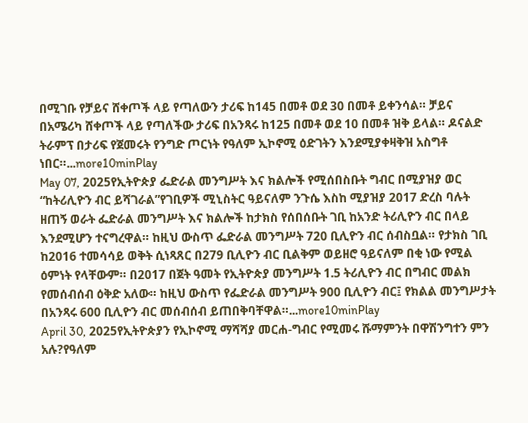በሚገቡ የቻይና ሸቀጦች ላይ የጣለውን ታሪፍ ከ145 በመቶ ወደ 30 በመቶ ይቀንሳል። ቻይና በአሜሪካ ሸቀጦች ላይ የጣለችው ታሪፍ በአንጻሩ ከ125 በመቶ ወደ 10 በመቶ ዝቅ ይላል። ዶናልድ ትራምፕ በታሪፍ የጀመሩት የንግድ ጦርነት የዓለም ኢኮኖሚ ዕድገትን እንደሚያቀዛቅዝ አስግቶ ነበር።...more10minPlay
May 07, 2025የኢትዮጵያ ፌድራል መንግሥት እና ክልሎች የሚሰበስቡት ግብር በሚያዝያ ወር “ከትሪሊዮን ብር ይሻገራል”የገቢዎች ሚኒስትር ዓይናለም ንጉሴ እስከ ሚያዝያ 2017 ድረስ ባሉት ዘጠኝ ወራት ፌድራል መንግሥት እና ክልሎች ከታክስ የሰበሰቡት ገቢ ከአንድ ትሪሊዮን ብር በላይ እንደሚሆን ተናግረዋል። ከዚህ ውስጥ ፌድራል መንግሥት 720 ቢሊዮን ብር ሰብስቧል። የታክስ ገቢ ከ2016 ተመሳሳይ ወቅት ሲነጻጸር በ279 ቢሊዮን ብር ቢልቅም ወይዘሮ ዓይናለም በቂ ነው የሚል ዕምነት የላቸውም። በ2017 በጀት ዓመት የኢትዮጵያ መንግሥት 1.5 ትሪሊዮን ብር በግብር መልክ የመሰብሰብ ዕቅድ አለው። ከዚህ ውስጥ የፌድራል መንግሥት 900 ቢሊዮን ብር፤ የክልል መንግሥታት በአንጻሩ 600 ቢሊዮን ብር መሰብሰብ ይጠበቅባቸዋል።...more10minPlay
April 30, 2025የኢትዮጵያን የኢኮኖሚ ማሻሻያ መርሐ-ግብር የሚመሩ ሹማምንት በዋሽንግተን ምን አሉ?የዓለም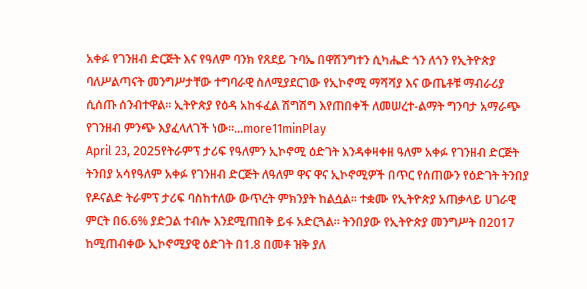አቀፉ የገንዘብ ድርጅት እና የዓለም ባንክ የጸደይ ጉባኤ በዋሽንግተን ሲካሔድ ጎን ለጎን የኢትዮጵያ ባለሥልጣናት መንግሥታቸው ተግባራዊ ስለሚያደርገው የኢኮኖሚ ማሻሻያ እና ውጤቶቹ ማብራሪያ ሲሰጡ ሰንብተዋል። ኢትዮጵያ የዕዳ አከፋፈል ሽግሽግ እየጠበቀች ለመሠረተ-ልማት ግንባታ አማራጭ የገንዘብ ምንጭ እያፈላለገች ነው።...more11minPlay
April 23, 2025የትራምፕ ታሪፍ የዓለምን ኢኮኖሚ ዕድገት እንዳቀዛቀዘ ዓለም አቀፉ የገንዘብ ድርጅት ትንበያ አሳየዓለም አቀፉ የገንዘብ ድርጅት ለዓለም ዋና ዋና ኢኮኖሚዎች በጥር የሰጠውን የዕድገት ትንበያ የዶናልድ ትራምፕ ታሪፍ ባስከተለው ውጥረት ምክንያት ከልሷል። ተቋሙ የኢትዮጵያ አጠቃላይ ሀገራዊ ምርት በ6.6% ያድጋል ተብሎ እንደሚጠበቅ ይፋ አድርጓል። ትንበያው የኢትዮጵያ መንግሥት በ2017 ከሚጠብቀው ኢኮኖሚያዊ ዕድገት በ1.8 በመቶ ዝቅ ያለ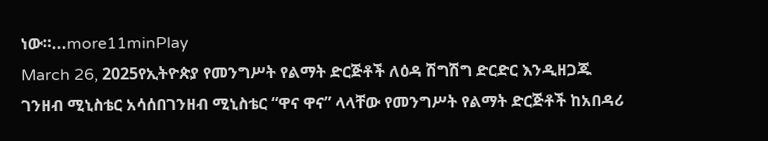ነው።...more11minPlay
March 26, 2025የኢትዮጵያ የመንግሥት የልማት ድርጅቶች ለዕዳ ሽግሽግ ድርድር እንዲዘጋጁ ገንዘብ ሚኒስቴር አሳሰበገንዘብ ሚኒስቴር “ዋና ዋና” ላላቸው የመንግሥት የልማት ድርጅቶች ከአበዳሪ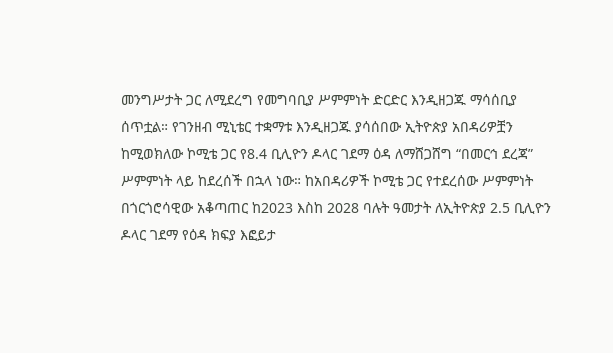መንግሥታት ጋር ለሚደረግ የመግባቢያ ሥምምነት ድርድር እንዲዘጋጁ ማሳሰቢያ ሰጥቷል። የገንዘብ ሚኒቴር ተቋማቱ እንዲዘጋጁ ያሳሰበው ኢትዮጵያ አበዳሪዎቿን ከሚወክለው ኮሚቴ ጋር የ8.4 ቢሊዮን ዶላር ገደማ ዕዳ ለማሸጋሸግ “በመርኅ ደረጃ” ሥምምነት ላይ ከደረሰች በኋላ ነው። ከአበዳሪዎች ኮሚቴ ጋር የተደረሰው ሥምምነት በጎርጎሮሳዊው አቆጣጠር ከ2023 እስከ 2028 ባሉት ዓመታት ለኢትዮጵያ 2.5 ቢሊዮን ዶላር ገደማ የዕዳ ክፍያ እፎይታ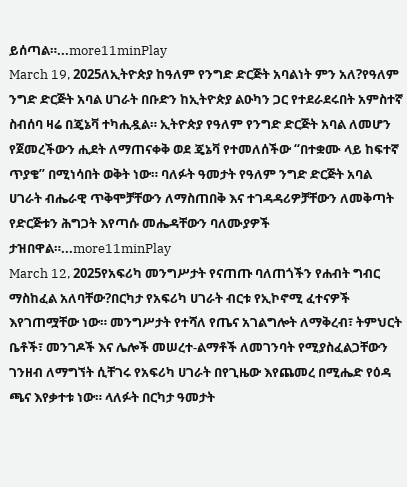ይሰጣል።...more11minPlay
March 19, 2025ለኢትዮጵያ ከዓለም የንግድ ድርጅት አባልነት ምን አለ?የዓለም ንግድ ድርጅት አባል ሀገራት በቡድን ከኢትዮጵያ ልዑካን ጋር የተደራደሩበት አምስተኛ ስብሰባ ዛሬ በጄኔቫ ተካሒዷል። ኢትዮጵያ የዓለም የንግድ ድርጅት አባል ለመሆን የጀመረችውን ሒደት ለማጠናቀቅ ወደ ጄኔቫ የተመለሰችው “በተቋሙ ላይ ከፍተኛ ጥያቄ” በሚነሳበት ወቅት ነው። ባለፉት ዓመታት የዓለም ንግድ ድርጅት አባል ሀገራት ብሔራዊ ጥቅሞቻቸውን ለማስጠበቅ እና ተገዳዳሪዎቻቸውን ለመቅጣት የድርጅቱን ሕግጋት እየጣሱ መሔዳቸውን ባለሙያዎች ታዝበዋል።...more11minPlay
March 12, 2025የአፍሪካ መንግሥታት የናጠጡ ባለጠጎችን የሐብት ግብር ማስከፈል አለባቸው?በርካታ የአፍሪካ ሀገራት ብርቱ የኢኮኖሚ ፈተናዎች እየገጠሟቸው ነው። መንግሥታት የተሻለ የጤና አገልግሎት ለማቅረብ፣ ትምህርት ቤቶች፣ መንገዶች እና ሌሎች መሠረተ-ልማቶች ለመገንባት የሚያስፈልጋቸውን ገንዘብ ለማግኘት ሲቸገሩ የአፍሪካ ሀገራት በየጊዜው እየጨመረ በሚሔድ የዕዳ ጫና እየቃተቱ ነው። ላለፉት በርካታ ዓመታት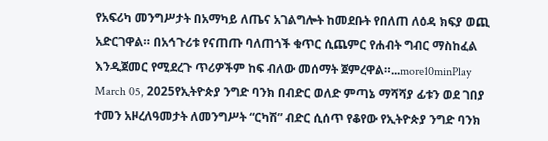የአፍሪካ መንግሥታት በአማካይ ለጤና አገልግሎት ከመደቡት የበለጠ ለዕዳ ክፍያ ወጪ አድርገዋል። በአኅጉሪቱ የናጠጡ ባለጠጎች ቁጥር ሲጨምር የሐብት ግብር ማስከፈል እንዲጀመር የሚደረጉ ጥሪዎችም ከፍ ብለው መሰማት ጀምረዋል።...more10minPlay
March 05, 2025የኢትዮጵያ ንግድ ባንክ በብድር ወለድ ምጣኔ ማሻሻያ ፊቱን ወደ ገበያ ተመን አዞረለዓመታት ለመንግሥት “ርካሽ” ብድር ሲሰጥ የቆየው የኢትዮጵያ ንግድ ባንክ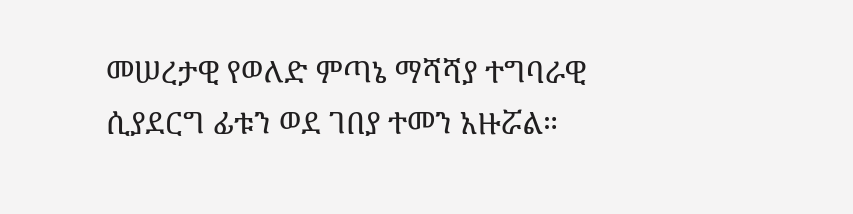መሠረታዊ የወለድ ምጣኔ ማሻሻያ ተግባራዊ ሲያደርግ ፊቱን ወደ ገበያ ተመን አዙሯል።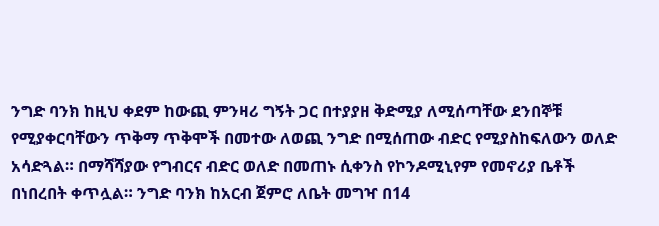ንግድ ባንክ ከዚህ ቀደም ከውጪ ምንዛሪ ግኝት ጋር በተያያዘ ቅድሚያ ለሚሰጣቸው ደንበኞቹ የሚያቀርባቸውን ጥቅማ ጥቅሞች በመተው ለወጪ ንግድ በሚሰጠው ብድር የሚያስከፍለውን ወለድ አሳድጓል። በማሻሻያው የግብርና ብድር ወለድ በመጠኑ ሲቀንስ የኮንዶሚኒየም የመኖሪያ ቤቶች በነበረበት ቀጥሏል። ንግድ ባንክ ከአርብ ጀምሮ ለቤት መግዣ በ14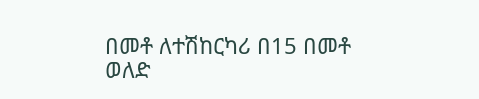በመቶ ለተሽከርካሪ በ15 በመቶ ወለድ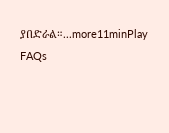ያበድራል።...more11minPlay
FAQs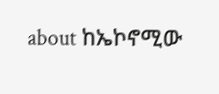about ከኤኮኖሚው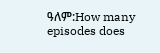ዓለም:How many episodes does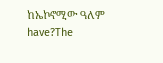ከኤኮኖሚው ዓለም have?The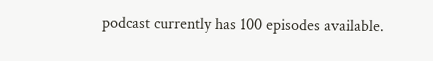podcast currently has 100 episodes available.